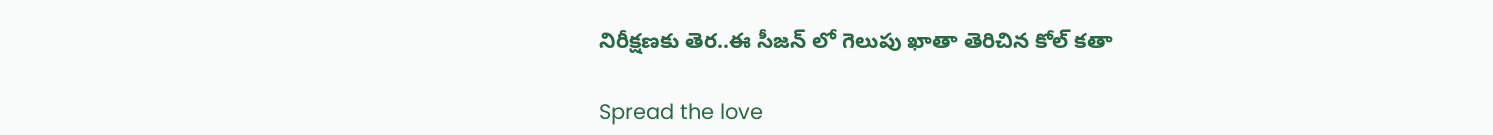నిరీక్షణకు తెర..ఈ సీజన్ లో గెలుపు ఖాతా తెరిచిన కోల్ కతా

Spread the love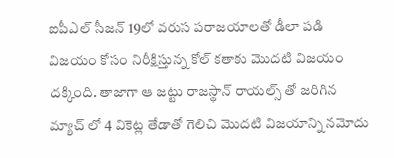ఐపీఎల్ సీజన్ 19లో వరుస పరాజయాలతో డీలా పడి విజయం కోసం నిరీక్షిస్తున్న కోల్ కతాకు మొదటి విజయం దక్కింది. తాజాగా ఆ జట్టు రాజస్థాన్ రాయల్స్ తో జరిగిన మ్యాచ్ లో 4 వికెట్ల తేడాతో గెలిచి మొదటి విజయాన్ని నమోదు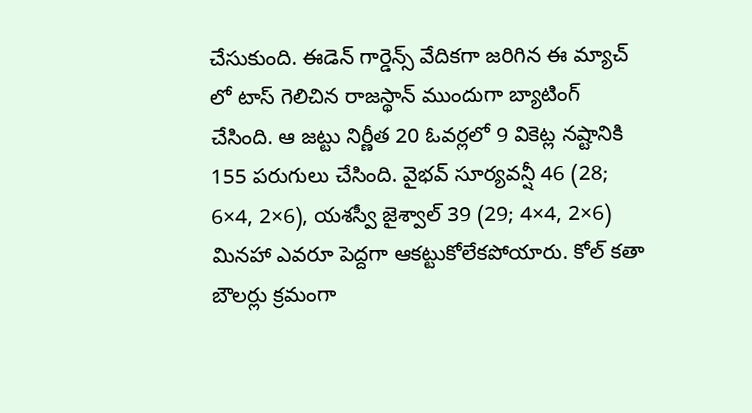చేసుకుంది. ఈడెన్ గార్డెన్స్ వేదికగా జరిగిన ఈ మ్యాచ్ లో టాస్ గెలిచిన రాజస్థాన్ ముందుగా బ్యాటింగ్ చేసింది. ఆ జట్టు నిర్ణీత 20 ఓవర్లలో 9 వికెట్ల నష్టానికి 155 పరుగులు చేసింది. వైభవ్ సూర్యవన్షీ 46 (28; 6×4, 2×6), యశస్వీ జైశ్వాల్ 39 (29; 4×4, 2×6) మినహా ఎవరూ పెద్దగా ఆకట్టుకోలేకపోయారు. కోల్ కతా బౌలర్లు క్రమంగా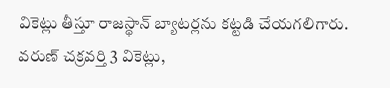వికెట్లు తీస్తూ రాజస్థాన్ బ్యాటర్లను కట్టడి చేయగలిగారు. వరుణ్ చక్రవర్తి 3 వికెట్లు,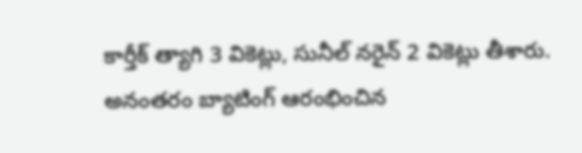కార్తీక్ త్యాగి 3 వికెట్లు, సునీల్ నరైన్ 2 వికెట్లు తీశారు. అనంతరం బ్యాటింగ్ ఆరంభించిన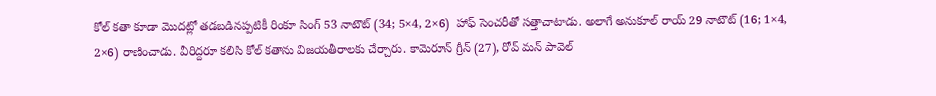కోల్ కతా కూడా మొదట్లో తడబడినప్పటికీ రింకూ సింగ్ 53 నాటౌట్ (34; 5×4, 2×6)  హాఫ్ సెంచరీతో సత్తాచాటాడు. అలాగే అనుకూల్ రాయ్ 29 నాటౌట్ (16; 1×4, 2×6) రాణించాడు. వీరిద్దరూ కలిసి కోల్ కతాను విజయతీరాలకు చేర్చారు. కామెరూన్ గ్రీన్ (27), రోవ్ మన్ పావెల్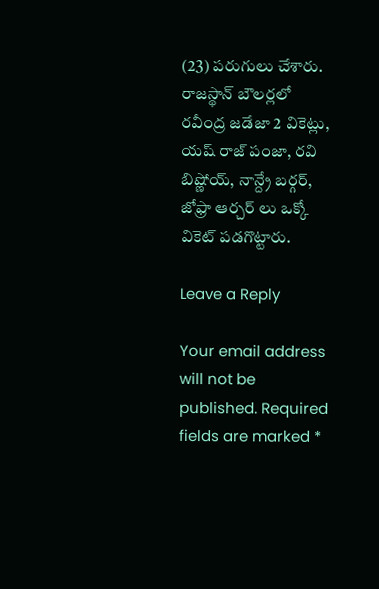(23) పరుగులు చేశారు. రాజస్థాన్ బౌలర్లలో రవీంద్ర జడేజా 2 వికెట్లు, యష్ రాజ్ పంజా, రవి బిష్ణోయ్, నాన్ద్రే బర్గర్, జోఫ్రా ఆర్చర్ లు ఒక్కో వికెట్ పడగొట్టారు.

Leave a Reply

Your email address will not be published. Required fields are marked *